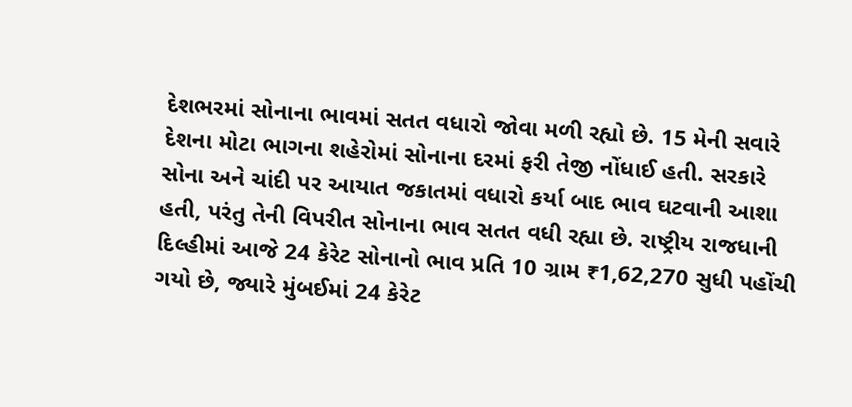દેશભરમાં સોનાના ભાવમાં સતત વધારો જોવા મળી રહ્યો છે. 15 મેની સવારે દેશના મોટા ભાગના શહેરોમાં સોનાના દરમાં ફરી તેજી નોંધાઈ હતી. સરકારે સોના અને ચાંદી પર આયાત જકાતમાં વધારો કર્યા બાદ ભાવ ઘટવાની આશા હતી, પરંતુ તેની વિપરીત સોનાના ભાવ સતત વધી રહ્યા છે. રાષ્ટ્રીય રાજધાની દિલ્હીમાં આજે 24 કેરેટ સોનાનો ભાવ પ્રતિ 10 ગ્રામ ₹1,62,270 સુધી પહોંચી ગયો છે, જ્યારે મુંબઈમાં 24 કેરેટ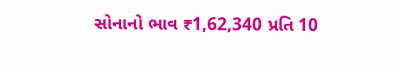સોનાનો ભાવ ₹1,62,340 પ્રતિ 10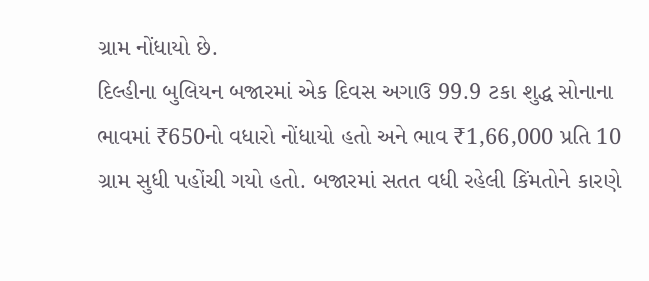ગ્રામ નોંધાયો છે.
દિલ્હીના બુલિયન બજારમાં એક દિવસ અગાઉ 99.9 ટકા શુદ્ધ સોનાના ભાવમાં ₹650નો વધારો નોંધાયો હતો અને ભાવ ₹1,66,000 પ્રતિ 10 ગ્રામ સુધી પહોંચી ગયો હતો. બજારમાં સતત વધી રહેલી કિંમતોને કારણે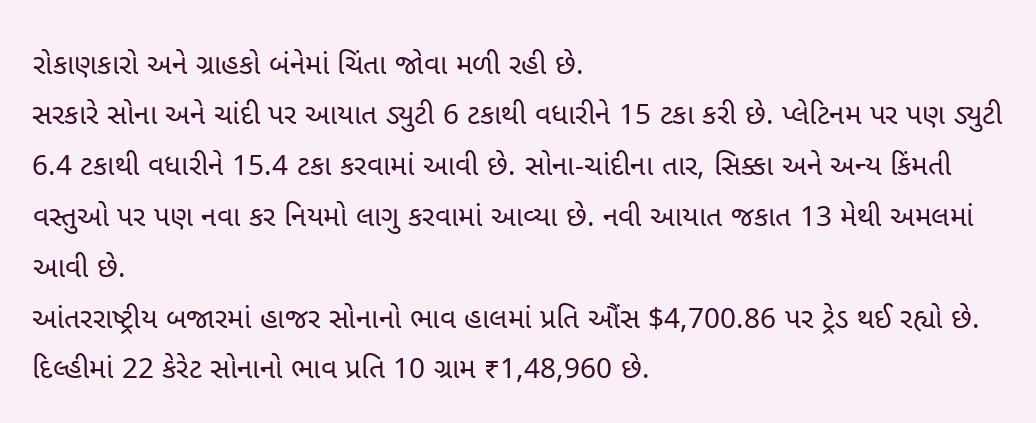રોકાણકારો અને ગ્રાહકો બંનેમાં ચિંતા જોવા મળી રહી છે.
સરકારે સોના અને ચાંદી પર આયાત ડ્યુટી 6 ટકાથી વધારીને 15 ટકા કરી છે. પ્લેટિનમ પર પણ ડ્યુટી 6.4 ટકાથી વધારીને 15.4 ટકા કરવામાં આવી છે. સોના-ચાંદીના તાર, સિક્કા અને અન્ય કિંમતી વસ્તુઓ પર પણ નવા કર નિયમો લાગુ કરવામાં આવ્યા છે. નવી આયાત જકાત 13 મેથી અમલમાં આવી છે.
આંતરરાષ્ટ્રીય બજારમાં હાજર સોનાનો ભાવ હાલમાં પ્રતિ ઔંસ $4,700.86 પર ટ્રેડ થઈ રહ્યો છે. દિલ્હીમાં 22 કેરેટ સોનાનો ભાવ પ્રતિ 10 ગ્રામ ₹1,48,960 છે.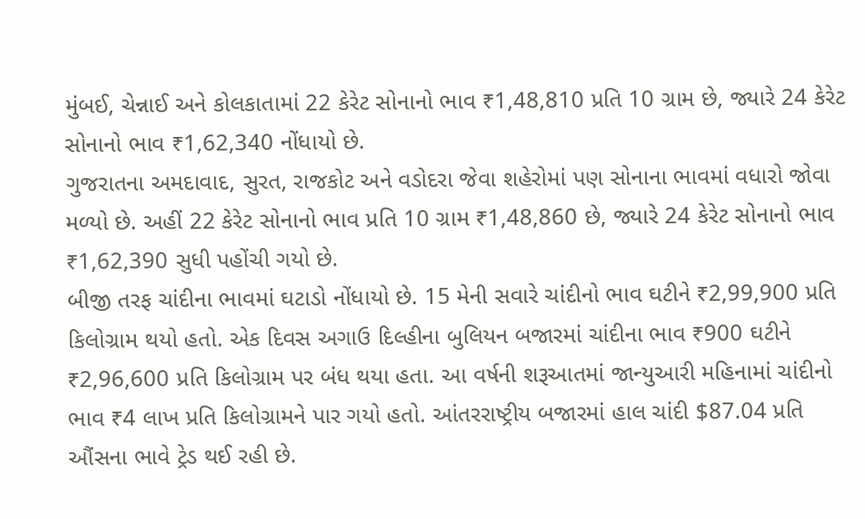મુંબઈ, ચેન્નાઈ અને કોલકાતામાં 22 કેરેટ સોનાનો ભાવ ₹1,48,810 પ્રતિ 10 ગ્રામ છે, જ્યારે 24 કેરેટ સોનાનો ભાવ ₹1,62,340 નોંધાયો છે.
ગુજરાતના અમદાવાદ, સુરત, રાજકોટ અને વડોદરા જેવા શહેરોમાં પણ સોનાના ભાવમાં વધારો જોવા મળ્યો છે. અહીં 22 કેરેટ સોનાનો ભાવ પ્રતિ 10 ગ્રામ ₹1,48,860 છે, જ્યારે 24 કેરેટ સોનાનો ભાવ ₹1,62,390 સુધી પહોંચી ગયો છે.
બીજી તરફ ચાંદીના ભાવમાં ઘટાડો નોંધાયો છે. 15 મેની સવારે ચાંદીનો ભાવ ઘટીને ₹2,99,900 પ્રતિ કિલોગ્રામ થયો હતો. એક દિવસ અગાઉ દિલ્હીના બુલિયન બજારમાં ચાંદીના ભાવ ₹900 ઘટીને ₹2,96,600 પ્રતિ કિલોગ્રામ પર બંધ થયા હતા. આ વર્ષની શરૂઆતમાં જાન્યુઆરી મહિનામાં ચાંદીનો ભાવ ₹4 લાખ પ્રતિ કિલોગ્રામને પાર ગયો હતો. આંતરરાષ્ટ્રીય બજારમાં હાલ ચાંદી $87.04 પ્રતિ ઔંસના ભાવે ટ્રેડ થઈ રહી છે.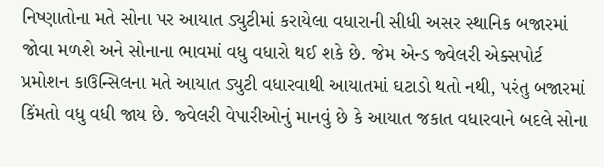નિષ્ણાતોના મતે સોના પર આયાત ડ્યુટીમાં કરાયેલા વધારાની સીધી અસર સ્થાનિક બજારમાં જોવા મળશે અને સોનાના ભાવમાં વધુ વધારો થઈ શકે છે. જેમ એન્ડ જ્વેલરી એક્સપોર્ટ પ્રમોશન કાઉન્સિલના મતે આયાત ડ્યુટી વધારવાથી આયાતમાં ઘટાડો થતો નથી, પરંતુ બજારમાં કિંમતો વધુ વધી જાય છે. જ્વેલરી વેપારીઓનું માનવું છે કે આયાત જકાત વધારવાને બદલે સોના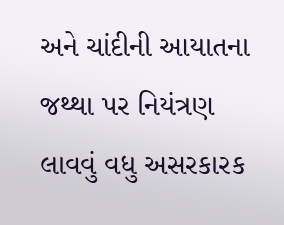અને ચાંદીની આયાતના જથ્થા પર નિયંત્રણ લાવવું વધુ અસરકારક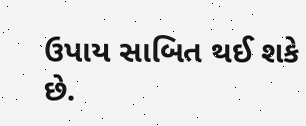ઉપાય સાબિત થઈ શકે છે.